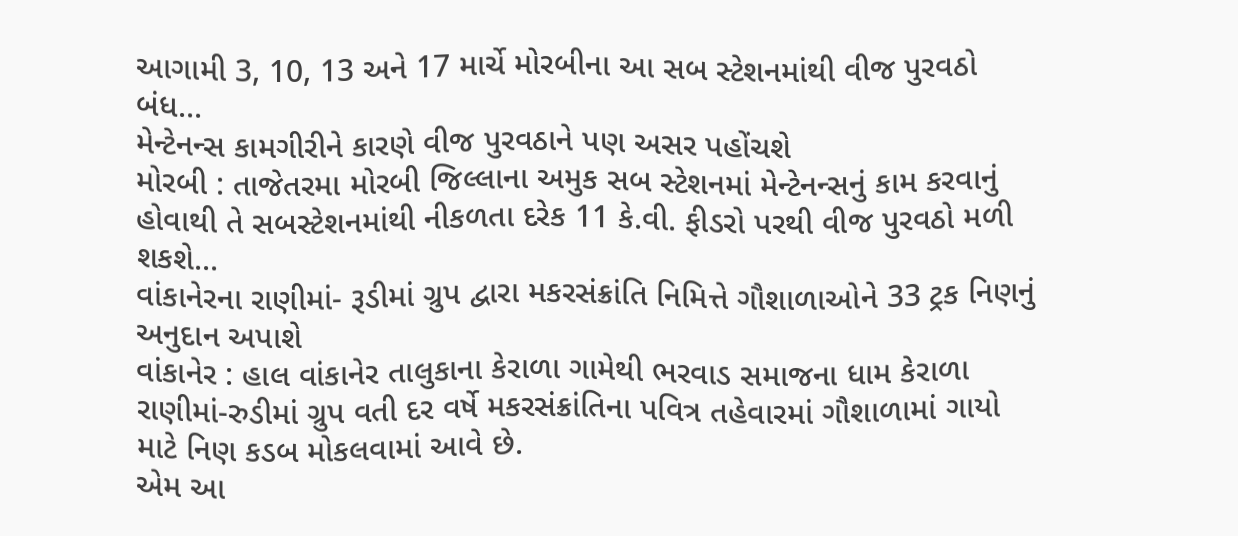આગામી 3, 10, 13 અને 17 માર્ચે મોરબીના આ સબ સ્ટેશનમાંથી વીજ પુરવઠો બંધ...
મેન્ટેનન્સ કામગીરીને કારણે વીજ પુરવઠાને પણ અસર પહોંચશે
મોરબી : તાજેતરમા મોરબી જિલ્લાના અમુક સબ સ્ટેશનમાં મેન્ટેનન્સનું કામ કરવાનું હોવાથી તે સબસ્ટેશનમાંથી નીકળતા દરેક 11 કે.વી. ફીડરો પરથી વીજ પુરવઠો મળી શકશે...
વાંકાનેરના રાણીમાં- રૂડીમાં ગ્રુપ દ્વારા મકરસંક્રાંતિ નિમિત્તે ગૌશાળાઓને 33 ટ્રક નિણનું અનુદાન અપાશે
વાંકાનેર : હાલ વાંકાનેર તાલુકાના કેરાળા ગામેથી ભરવાડ સમાજના ધામ કેરાળા રાણીમાં-રુડીમાં ગ્રુપ વતી દર વર્ષે મકરસંક્રાંતિના પવિત્ર તહેવારમાં ગૌશાળામાં ગાયો માટે નિણ કડબ મોકલવામાં આવે છે.
એમ આ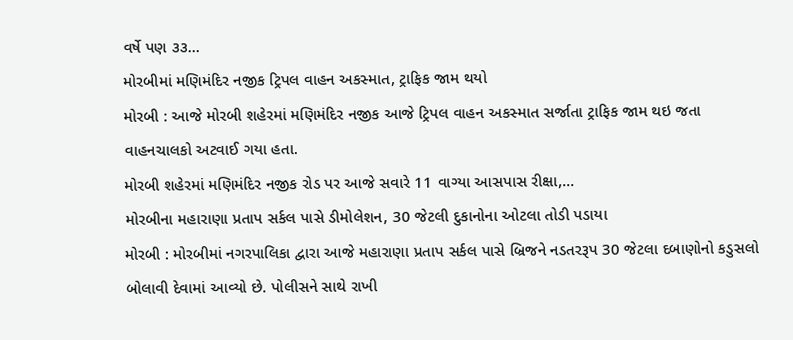વર્ષે પણ ૩૩...
મોરબીમાં મણિમંદિર નજીક ટ્રિપલ વાહન અકસ્માત, ટ્રાફિક જામ થયો
મોરબી : આજે મોરબી શહેરમાં મણિમંદિર નજીક આજે ટ્રિપલ વાહન અકસ્માત સર્જાતા ટ્રાફિક જામ થઇ જતા વાહનચાલકો અટવાઈ ગયા હતા.
મોરબી શહેરમાં મણિમંદિર નજીક રોડ પર આજે સવારે 11 વાગ્યા આસપાસ રીક્ષા,...
મોરબીના મહારાણા પ્રતાપ સર્કલ પાસે ડીમોલેશન, 30 જેટલી દુકાનોના ઓટલા તોડી પડાયા
મોરબી : મોરબીમાં નગરપાલિકા દ્વારા આજે મહારાણા પ્રતાપ સર્કલ પાસે બ્રિજને નડતરરૂપ 30 જેટલા દબાણોનો કડુસલો બોલાવી દેવામાં આવ્યો છે. પોલીસને સાથે રાખી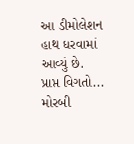આ ડીમોલેશન હાથ ધરવામાં આવ્યું છે.
પ્રાપ્ત વિગતો...
મોરબી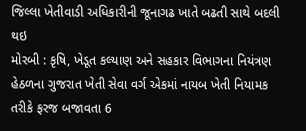જિલ્લા ખેતીવાડી અધિકારીની જૂનાગઢ ખાતે બઢતી સાથે બદલી થઇ
મોરબી : કૃષિ, ખેડૂત કલ્યાણ અને સહકાર વિભાગના નિયંત્રણ હેઠળના ગુજરાત ખેતી સેવા વર્ગ એકમાં નાયબ ખેતી નિયામક તરીકે ફરજ બજાવતા 6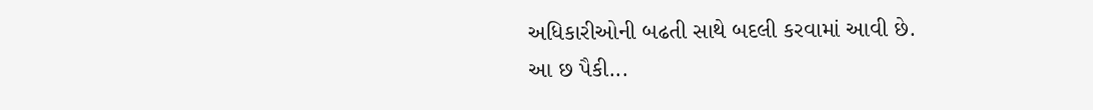અધિકારીઓની બઢતી સાથે બદલી કરવામાં આવી છે.
આ છ પૈકી...